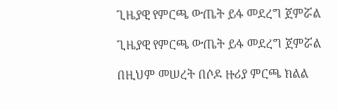ጊዜያዊ የምርጫ ውጤት ይፋ መደረግ ጀምሯል

ጊዜያዊ የምርጫ ውጤት ይፋ መደረግ ጀምሯል

በዚህም መሠረት በሶዶ ዙሪያ ምርጫ ክልል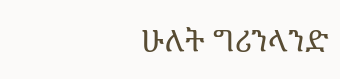ሁለት ግሪንላንድ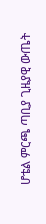ሆቴል ምርጫ ጣቢያ ጊዜያዊ ውጤት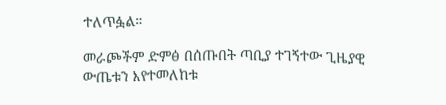ተለጥፏል።

መራጮችም ድምፅ በሰጡበት ጣቢያ ተገኝተው ጊዜያዊ ውጤቱን እየተመለከቱ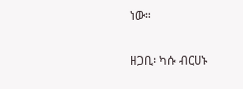ነው።

ዘጋቢ፡ ካሱ ብርሀኑ